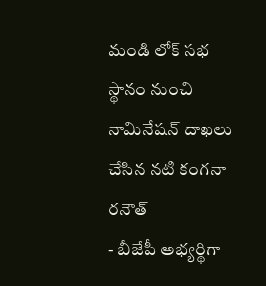మండి లోక్ సభ స్థానం నుంచి నామినేషన్ దాఖలు చేసిన నటి కంగనా రనౌత్
- బీజేపీ అభ్యర్థిగా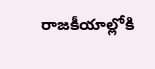రాజకీయాల్లోకి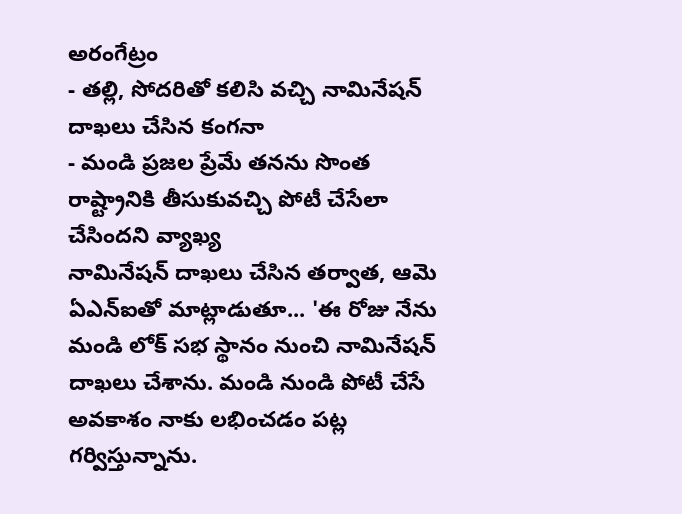అరంగేట్రం
- తల్లి, సోదరితో కలిసి వచ్చి నామినేషన్ దాఖలు చేసిన కంగనా
- మండి ప్రజల ప్రేమే తనను సొంత రాష్ట్రానికి తీసుకువచ్చి పోటీ చేసేలా చేసిందని వ్యాఖ్య
నామినేషన్ దాఖలు చేసిన తర్వాత, ఆమె ఏఎన్ఐతో మాట్లాడుతూ... 'ఈ రోజు నేను మండి లోక్ సభ స్థానం నుంచి నామినేషన్ దాఖలు చేశాను. మండి నుండి పోటీ చేసే అవకాశం నాకు లభించడం పట్ల గర్విస్తున్నాను.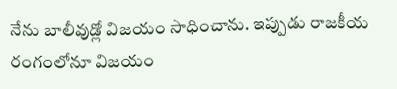నేను బాలీవుడ్లో విజయం సాధించాను. ఇప్పుడు రాజకీయ రంగంలోనూ విజయం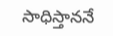సాధిస్తాననే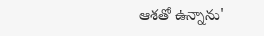ఆశతో ఉన్నాను'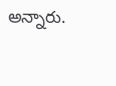అన్నారు.